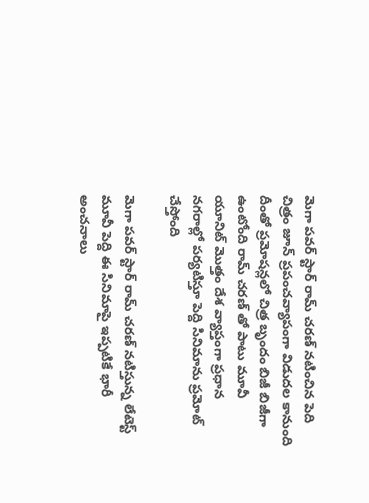మెగా పవర్ స్టార్ రామ్ చరణ్ నటించిన పెది చిత్రం జూన్ ప్రపంచవ్యాపంగా విడుదల కానుంది దీంతో ప్రమోషన్లలో చిత్ర బృందం బిజీ బిజీగా ఉంటోంది రామ్ చరణ్ తో పాటు మూవీ యూనిట్ మొత్తం దేశ వ్యాప్తంగా ప్రధాన నగరాల్లో పర్యటిస్తూ పెద్ది సినిమాను ప్రమోట్ చేస్తోంది

మెగా పవర్ స్టార్ రామ్ చరణ్ నటిస్తున్న లేటెస్ట్ మూవీ పెద్ది ఈ సినిమాపై ఇప్పటికే భారీ అంచనాలు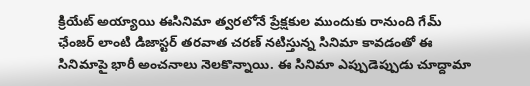క్రియేట్ అయ్యాయి ఈసినిమా త్వరలోనే ప్రేక్షకుల ముందుకు రానుంది గేమ్ ఛేంజర్ లాంటి డిజాస్టర్ తరవాత చరణ్ నటిస్తున్న సినిమా కావడంతో ఈ సినిమాపై భారీ అంచనాలు నెలకొన్నాయి. ఈ సినిమా ఎప్పుడెప్పుడు చూద్దామా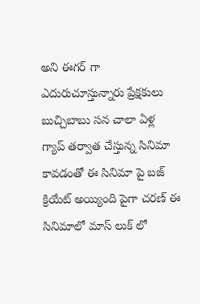అని ఈగర్ గా ఎదురుచూస్తున్నారు ప్రేక్షకులు బుచ్చిబాబు సన చాలా ఏళ్ల గ్యాప్ తర్వాత చేస్తున్న సినిమా కావడంతో ఈ సినిమా పై బజ్ క్రియేట్ అయ్యింది పైగా చరణ్ ఈ సినిమాలో మాస్ లుక్ లో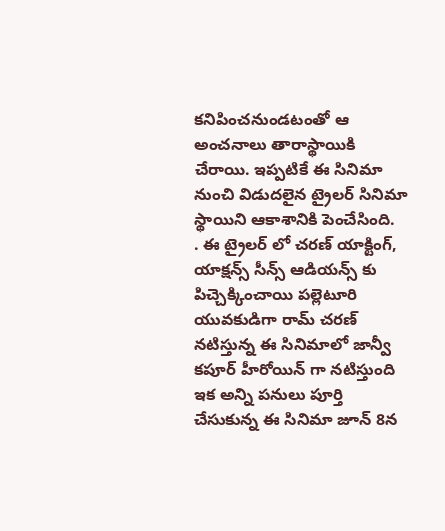కనిపించనుండటంతో ఆ అంచనాలు తారాస్థాయికి చేరాయి. ఇప్పటికే ఈ సినిమా నుంచి విడుదలైన ట్రైలర్ సినిమా స్థాయిని ఆకాశానికి పెంచేసింది.
. ఈ ట్రైలర్ లో చరణ్ యాక్టింగ్, యాక్షన్స్ సీన్స్ ఆడియన్స్ కు పిచ్చెక్కించాయి పల్లెటూరి యువకుడిగా రామ్ చరణ్ నటిస్తున్న ఈ సినిమాలో జాన్వీ కపూర్ హీరోయిన్ గా నటిస్తుంది ఇక అన్ని పనులు పూర్తి చేసుకున్న ఈ సినిమా జూన్ 8న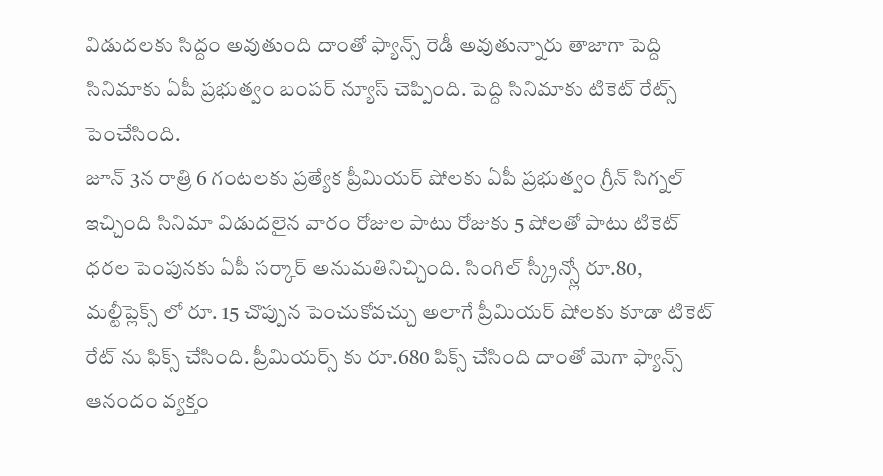విడుదలకు సిద్దం అవుతుంది దాంతో ఫ్యాన్స్ రెడీ అవుతున్నారు తాజాగా పెద్ది సినిమాకు ఏపీ ప్రభుత్వం బంపర్ న్యూస్ చెప్పింది. పెద్ది సినిమాకు టికెట్ రేట్స్ పెంచేసింది.
జూన్ 3న రాత్రి 6 గంటలకు ప్రత్యేక ప్రీమియర్ షోలకు ఏపీ ప్రభుత్వం గ్రీన్ సిగ్నల్ ఇచ్చింది సినిమా విడుదలైన వారం రోజుల పాటు రోజుకు 5 షోలతో పాటు టికెట్ ధరల పెంపునకు ఏపీ సర్కార్ అనుమతినిచ్చింది. సింగిల్ స్క్రీన్స్లో రూ.80, మల్టీప్లెక్స్ లో రూ. 15 చొప్పున పెంచుకోవచ్చు అలాగే ప్రీమియర్ షోలకు కూడా టికెట్ రేట్ ను ఫిక్స్ చేసింది. ప్రీమియర్స్ కు రూ.680 పిక్స్ చేసింది దాంతో మెగా ఫ్యాన్స్ ఆనందం వ్యక్తం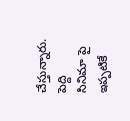చేస్తున్నారు. పెద్ది సినిమా పై ఇప్పటికే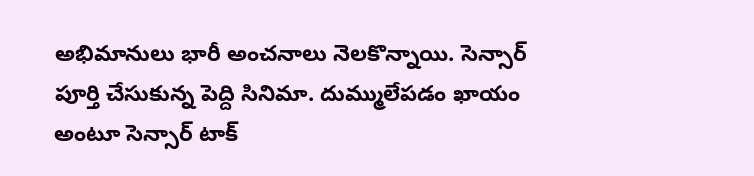అభిమానులు భారీ అంచనాలు నెలకొన్నాయి. సెన్సార్ పూర్తి చేసుకున్న పెద్ది సినిమా. దుమ్ములేపడం ఖాయం అంటూ సెన్సార్ టాక్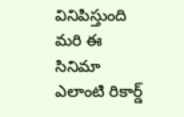వినిపిస్తుంది మరి ఈ సినిమా ఎలాంటి రికార్డ్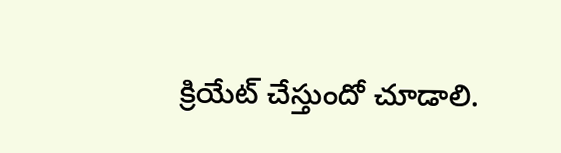క్రియేట్ చేస్తుందో చూడాలి.